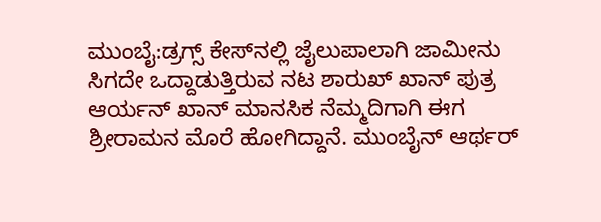ಮುಂಬೈ:ಡ್ರಗ್ಸ್‌ ಕೇಸ್‌ನಲ್ಲಿ ಜೈಲುಪಾಲಾಗಿ ಜಾಮೀನು ಸಿಗದೇ ಒದ್ದಾಡುತ್ತಿರುವ ನಟ ಶಾರುಖ್‌ ಖಾನ್ ಪುತ್ರ ಆರ್ಯನ್‌ ಖಾನ್‌ ಮಾನಸಿಕ ನೆಮ್ಮದಿಗಾಗಿ ಈಗ ಶ್ರೀರಾಮನ ಮೊರೆ ಹೋಗಿದ್ದಾನೆ. ಮುಂಬೈನ್‌ ಆರ್ಥರ್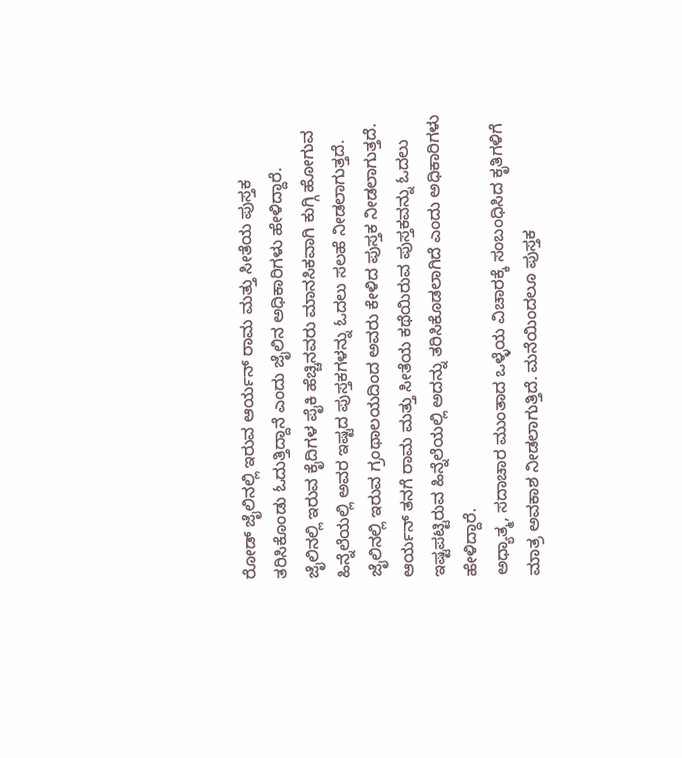ರೋಡ್ ಜೈಲಿನಲ್ಲಿ ಇರುವ ಆರ್ಯನ್‌ ರಾಮ ಮತ್ತು ಸೀತೆಯ ಪುಸ್ತಕ ತರಿಸಿಕೊಂಡು ಓದುತ್ತಿದ್ದಾನೆ ಎಂದು ಜೈಲಿನ ಅಧಿಕಾರಿಗಳು ಹೇಳಿದ್ದಾರೆ.
ಜೈಲಿನಲ್ಲಿ ಇರುವ ಕೈದಿಗಳ ಪೈಕಿ ಹೆಚ್ಚಿನವರು ಮಾನಸಿಕವಾಗಿ ಕುಗ್ಗಿ ಹೋಗುವ ಹಿನ್ನೆಲೆಯಲ್ಲಿ ಅವರ ಇಷ್ಟದ ಪುಸ್ತಕಗಳನ್ನು ಓದಲು ಸಲಹೆ ನೀಡಲಾಗುತ್ತದೆ. ಜೈಲಿನಲ್ಲಿ ಇರುವ ಗ್ರಂಥಾಲಯದಿಂದ ಅವರು ಕೇಳಿದ ಪುಸ್ತಕ ನೀಡಲಾಗುತ್ತದೆ. ಆರ್ಯನ್‌ ತನಗೆ ರಾಮ ಮತ್ತು ಸೀತೆಯ ಕಥೆಯಿರುವ ಪುಸ್ತಕವನ್ನು ಓದಲು ಇಷ್ಟಪಟ್ಟಿರುವ ಹಿನ್ನೆಲೆಯಲ್ಲಿ ಅದನ್ನು ತರಿಸಿಕೊಡಲಾಗಿದೆ ಎಂದು ಅಧಿಕಾರಿಗಳು ಹೇಳಿದ್ದಾರೆ.
ಅಧ್ಯಾತ್ಮ, ಸದಾಚಾರ ಮುಂತಾದ ಒಳ್ಳೆಯ ವಿಚಾರಕ್ಕೆ ಸಂಬಂಧಿಸಿದ ಕೃತಿಗಳಿಗೆ ಮಾತ್ರ ಅವಕಾಶ ನೀಡಲಾಗುತ್ತಿದೆ. ಮನೆಯಿಂದಲೂ ಪುಸ್ತಕ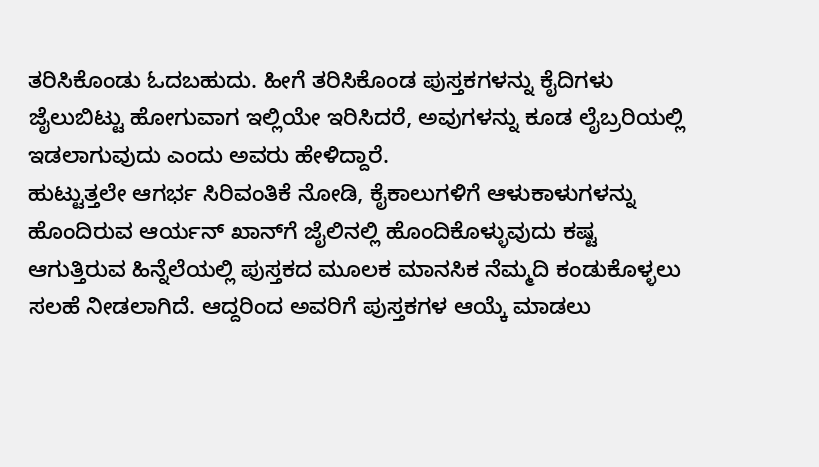ತರಿಸಿಕೊಂಡು ಓದಬಹುದು. ಹೀಗೆ ತರಿಸಿಕೊಂಡ ಪುಸ್ತಕಗಳನ್ನು ಕೈದಿಗಳು ಜೈಲುಬಿಟ್ಟು ಹೋಗುವಾಗ ಇಲ್ಲಿಯೇ ಇರಿಸಿದರೆ, ಅವುಗಳನ್ನು ಕೂಡ ಲೈಬ್ರರಿಯಲ್ಲಿ ಇಡಲಾಗುವುದು ಎಂದು ಅವರು ಹೇಳಿದ್ದಾರೆ.
ಹುಟ್ಟುತ್ತಲೇ ಆಗರ್ಭ ಸಿರಿವಂತಿಕೆ ನೋಡಿ, ಕೈಕಾಲುಗಳಿಗೆ ಆಳುಕಾಳುಗಳನ್ನು ಹೊಂದಿರುವ ಆರ್ಯನ್‌ ಖಾನ್‌ಗೆ ಜೈಲಿನಲ್ಲಿ ಹೊಂದಿಕೊಳ್ಳುವುದು ಕಷ್ಟ ಆಗುತ್ತಿರುವ ಹಿನ್ನೆಲೆಯಲ್ಲಿ ಪುಸ್ತಕದ ಮೂಲಕ ಮಾನಸಿಕ ನೆಮ್ಮದಿ ಕಂಡುಕೊಳ್ಳಲು ಸಲಹೆ ನೀಡಲಾಗಿದೆ. ಆದ್ದರಿಂದ ಅವರಿಗೆ ಪುಸ್ತಕಗಳ ಆಯ್ಕೆ ಮಾಡಲು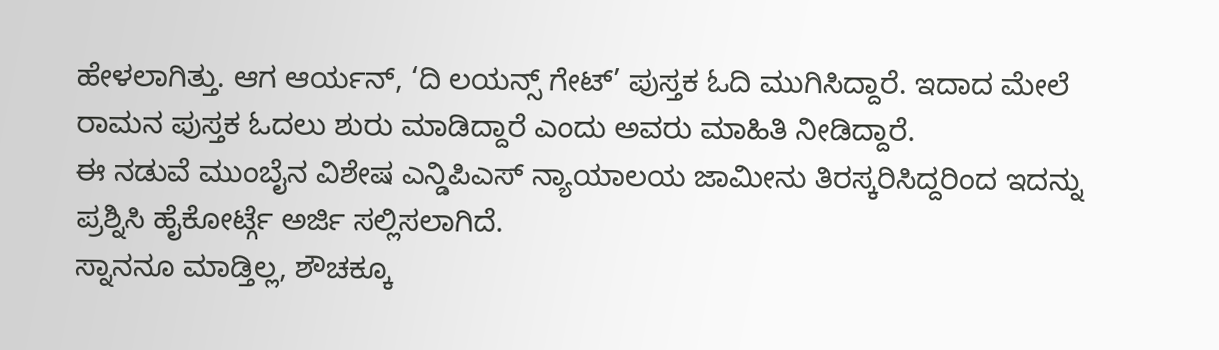ಹೇಳಲಾಗಿತ್ತು. ಆಗ ಆರ್ಯನ್‌, ‘ದಿ ಲಯನ್ಸ್ ಗೇಟ್’ ಪುಸ್ತಕ ಓದಿ ಮುಗಿಸಿದ್ದಾರೆ. ಇದಾದ ಮೇಲೆ ರಾಮನ ಪುಸ್ತಕ ಓದಲು ಶುರು ಮಾಡಿದ್ದಾರೆ ಎಂದು ಅವರು ಮಾಹಿತಿ ನೀಡಿದ್ದಾರೆ.
ಈ ನಡುವೆ ಮುಂಬೈನ ವಿಶೇಷ ಎನ್ಡಿಪಿಎಸ್ ನ್ಯಾಯಾಲಯ ಜಾಮೀನು ತಿರಸ್ಕರಿಸಿದ್ದರಿಂದ ಇದನ್ನು ಪ್ರಶ್ನಿಸಿ ಹೈಕೋರ್ಟ್ಗೆ ಅರ್ಜಿ ಸಲ್ಲಿಸಲಾಗಿದೆ.
ಸ್ನಾನನೂ ಮಾಡ್ತಿಲ್ಲ, ಶೌಚಕ್ಕೂ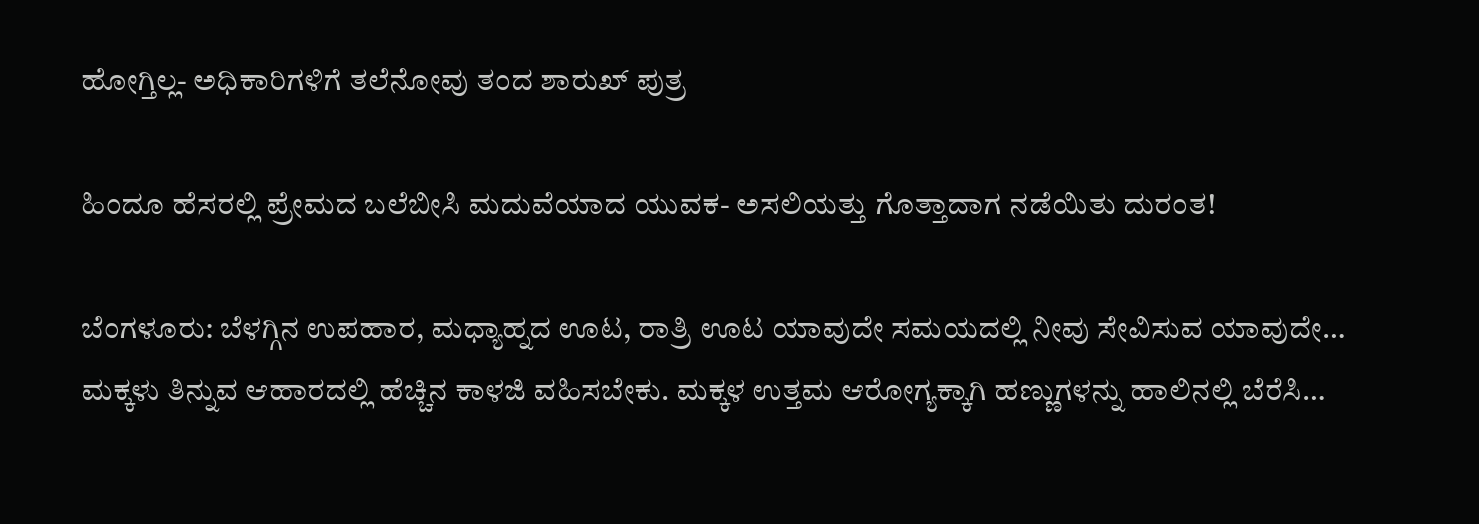ಹೋಗ್ತಿಲ್ಲ- ಅಧಿಕಾರಿಗಳಿಗೆ ತಲೆನೋವು ತಂದ ಶಾರುಖ್‌ ಪುತ್ರ

ಹಿಂದೂ ಹೆಸರಲ್ಲಿ ಪ್ರೇಮದ ಬಲೆಬೀಸಿ ಮದುವೆಯಾದ ಯುವಕ- ಅಸಲಿಯತ್ತು ಗೊತ್ತಾದಾಗ ನಡೆಯಿತು ದುರಂತ!

ಬೆಂಗಳೂರು: ಬೆಳಗ್ಗಿನ ಉಪಹಾರ, ಮಧ್ಯಾಹ್ನದ ಊಟ, ರಾತ್ರಿ ಊಟ ಯಾವುದೇ ಸಮಯದಲ್ಲಿ ನೀವು ಸೇವಿಸುವ ಯಾವುದೇ…
ಮಕ್ಕಳು ತಿನ್ನುವ ಆಹಾರದಲ್ಲಿ ಹೆಚ್ಚಿನ ಕಾಳಜಿ ವಹಿಸಬೇಕು. ಮಕ್ಕಳ ಉತ್ತಮ ಆರೋಗ್ಯಕ್ಕಾಗಿ ಹಣ್ಣುಗಳನ್ನು ಹಾಲಿನಲ್ಲಿ ಬೆರೆಸಿ…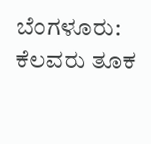ಬೆಂಗಳೂರು: ಕೆಲವರು ತೂಕ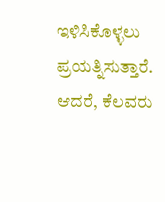ಇಳಿಸಿಕೊಳ್ಳಲು ಪ್ರಯತ್ನಿಸುತ್ತಾರೆ. ಆದರೆ, ಕೆಲವರು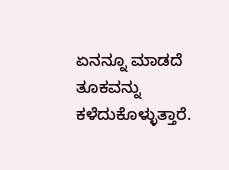ಏನನ್ನೂ ಮಾಡದೆ ತೂಕವನ್ನು ಕಳೆದುಕೊಳ್ಳುತ್ತಾರೆ.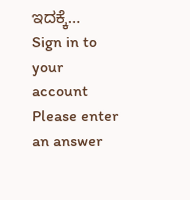ಇದಕ್ಕೆ…
Sign in to your account
Please enter an answer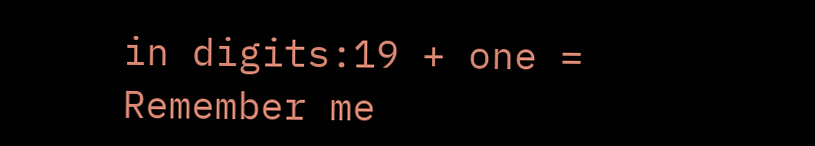in digits:19 + one =
Remember me